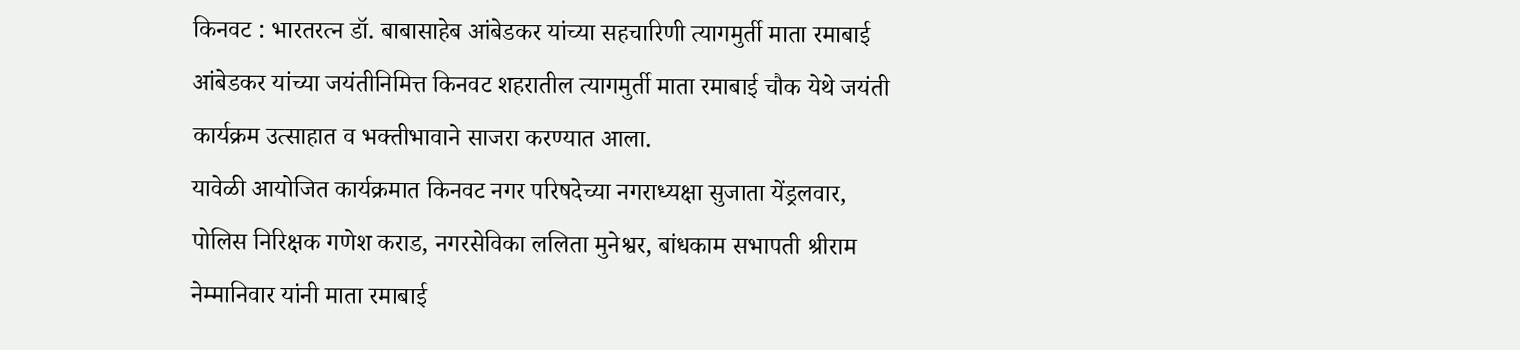किनवट : भारतरत्न डॉ. बाबासाहेब आंबेडकर यांच्या सहचारिणी त्यागमुर्ती माता रमाबाई आंबेडकर यांच्या जयंतीनिमित्त किनवट शहरातील त्यागमुर्ती माता रमाबाई चौक येथे जयंती कार्यक्रम उत्साहात व भक्तीभावाने साजरा करण्यात आला.
यावेळी आयोजित कार्यक्रमात किनवट नगर परिषदेच्या नगराध्यक्षा सुजाता येंड्रलवार, पोलिस निरिक्षक गणेश कराड, नगरसेविका ललिता मुनेश्वर, बांधकाम सभापती श्रीराम नेम्मानिवार यांनी माता रमाबाई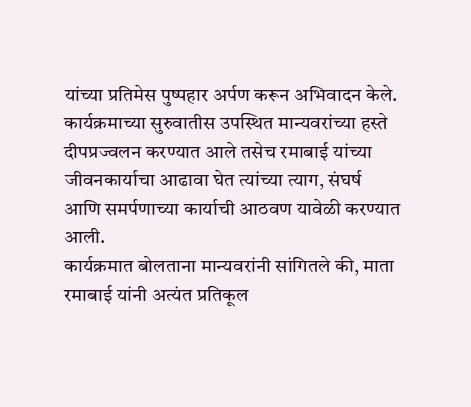यांच्या प्रतिमेस पुष्पहार अर्पण करून अभिवादन केले. कार्यक्रमाच्या सुरुवातीस उपस्थित मान्यवरांच्या हस्ते दीपप्रज्वलन करण्यात आले तसेच रमाबाई यांच्या जीवनकार्याचा आढावा घेत त्यांच्या त्याग, संघर्ष आणि समर्पणाच्या कार्याची आठवण यावेळी करण्यात आली.
कार्यक्रमात बोलताना मान्यवरांनी सांगितले की, माता रमाबाई यांनी अत्यंत प्रतिकूल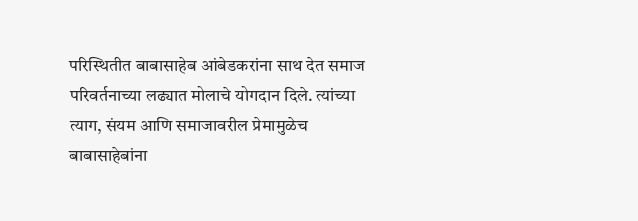परिस्थितीत बाबासाहेब आंबेडकरांना साथ देत समाज परिवर्तनाच्या लढ्यात मोलाचे योगदान दिले. त्यांच्या त्याग, संयम आणि समाजावरील प्रेमामुळेच बाबासाहेबांना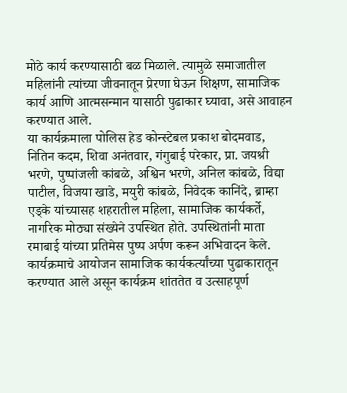मोठे कार्य करण्यासाठी बळ मिळाले. त्यामुळे समाजातील महिलांनी त्यांच्या जीवनातून प्रेरणा घेऊन शिक्षण, सामाजिक कार्य आणि आत्मसन्मान यासाठी पुढाकार घ्यावा, असे आवाहन करण्यात आले.
या कार्यक्रमाला पोलिस हेड कोन्स्टेबल प्रकाश बोदमवाड, नितिन कदम, शिवा अनंतवार, गंगुबाई परेकार, प्रा. जयश्री भरणे, पुष्पांजली कांबळे, अश्विन भरणे, अनिल कांबळे, विद्या पाटील, विजया खाडे, मयुरी कांबळे, निवेदक कानिंदे, ब्राम्हा एड्के यांच्यासह शहरातील महिला, सामाजिक कार्यकर्ते, नागरिक मोठ्या संख्येने उपस्थित होते. उपस्थितांनी माता रमाबाई यांच्या प्रतिमेस पुष्प अर्पण करून अभिवादन केले. कार्यक्रमाचे आयोजन सामाजिक कार्यकर्त्यांच्या पुढाकारातून करण्यात आले असून कार्यक्रम शांततेत व उत्साहपूर्ण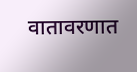वातावरणात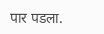पार पडला.